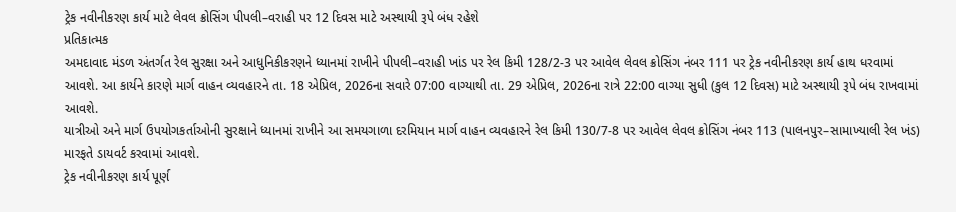ટ્રેક નવીનીકરણ કાર્ય માટે લેવલ ક્રોસિંગ પીપલી–વરાહી પર 12 દિવસ માટે અસ્થાયી રૂપે બંધ રહેશે
પ્રતિકાત્મક
અમદાવાદ મંડળ અંતર્ગત રેલ સુરક્ષા અને આધુનિકીકરણને ધ્યાનમાં રાખીને પીપલી–વરાહી ખાંડ પર રેલ કિમી 128/2-3 પર આવેલ લેવલ ક્રોસિંગ નંબર 111 પર ટ્રેક નવીનીકરણ કાર્ય હાથ ધરવામાં આવશે. આ કાર્યને કારણે માર્ગ વાહન વ્યવહારને તા. 18 એપ્રિલ, 2026ના સવારે 07:00 વાગ્યાથી તા. 29 એપ્રિલ, 2026ના રાત્રે 22:00 વાગ્યા સુધી (કુલ 12 દિવસ) માટે અસ્થાયી રૂપે બંધ રાખવામાં આવશે.
યાત્રીઓ અને માર્ગ ઉપયોગકર્તાઓની સુરક્ષાને ધ્યાનમાં રાખીને આ સમયગાળા દરમિયાન માર્ગ વાહન વ્યવહારને રેલ કિમી 130/7-8 પર આવેલ લેવલ ક્રોસિંગ નંબર 113 (પાલનપુર–સામાખ્યાલી રેલ ખંડ) મારફતે ડાયવર્ટ કરવામાં આવશે.
ટ્રેક નવીનીકરણ કાર્ય પૂર્ણ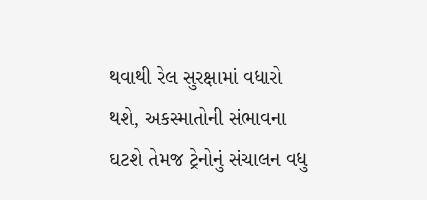થવાથી રેલ સુરક્ષામાં વધારો થશે, અકસ્માતોની સંભાવના ઘટશે તેમજ ટ્રેનોનું સંચાલન વધુ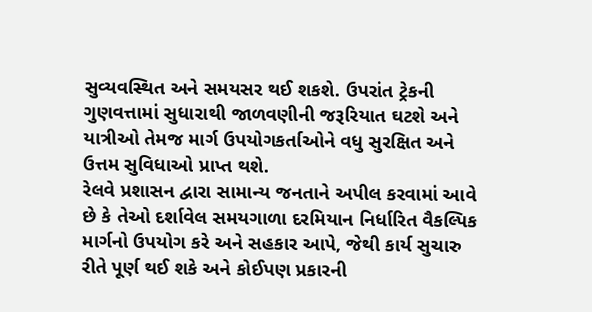સુવ્યવસ્થિત અને સમયસર થઈ શકશે. ઉપરાંત ટ્રેકની ગુણવત્તામાં સુધારાથી જાળવણીની જરૂરિયાત ઘટશે અને યાત્રીઓ તેમજ માર્ગ ઉપયોગકર્તાઓને વધુ સુરક્ષિત અને ઉત્તમ સુવિધાઓ પ્રાપ્ત થશે.
રેલવે પ્રશાસન દ્વારા સામાન્ય જનતાને અપીલ કરવામાં આવે છે કે તેઓ દર્શાવેલ સમયગાળા દરમિયાન નિર્ધારિત વૈકલ્પિક માર્ગનો ઉપયોગ કરે અને સહકાર આપે, જેથી કાર્ય સુચારુ રીતે પૂર્ણ થઈ શકે અને કોઈપણ પ્રકારની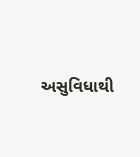અસુવિધાથી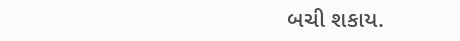બચી શકાય.